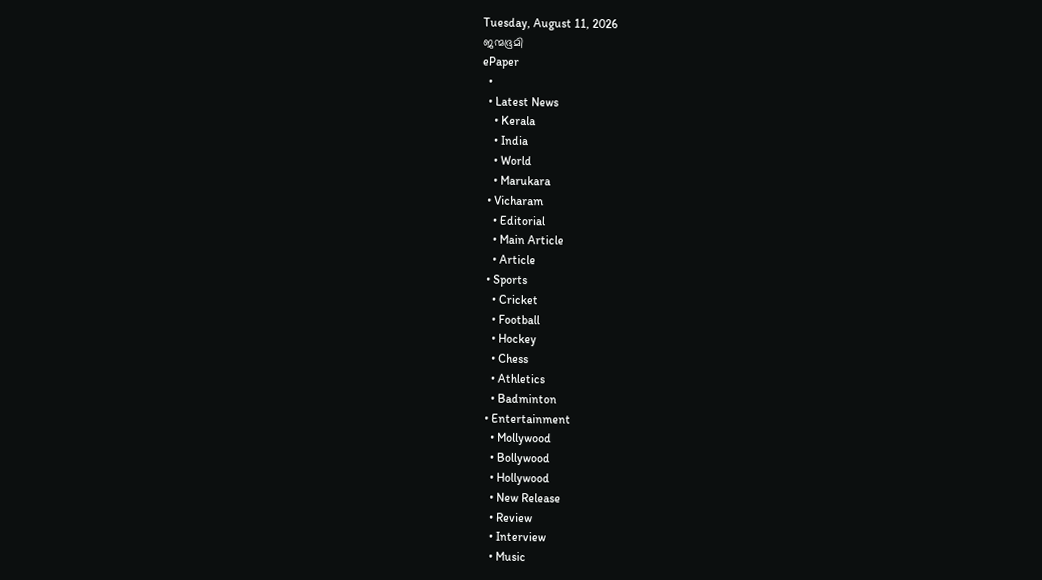Tuesday, August 11, 2026
ജന്മഭൂമി
ePaper
  •
  • Latest News
    • Kerala
    • India
    • World
    • Marukara
  • Vicharam
    • Editorial
    • Main Article
    • Article
  • Sports
    • Cricket
    • Football
    • Hockey
    • Chess
    • Athletics
    • Badminton
  • Entertainment
    • Mollywood
    • Bollywood
    • Hollywood
    • New Release
    • Review
    • Interview
    • Music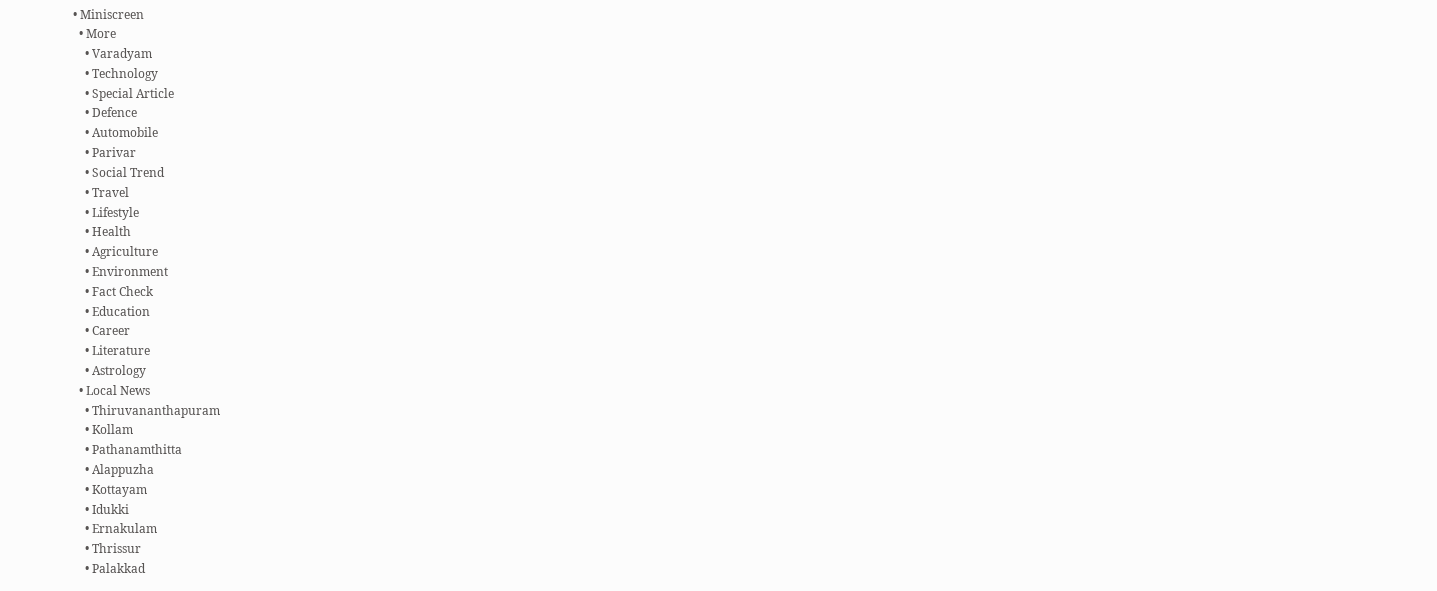• Miniscreen
  • More
    • Varadyam
    • Technology
    • Special Article
    • Defence
    • Automobile
    • Parivar
    • Social Trend
    • Travel
    • Lifestyle
    • Health
    • Agriculture
    • Environment
    • Fact Check
    • Education
    • Career
    • Literature
    • Astrology
  • Local News
    • Thiruvananthapuram
    • Kollam
    • Pathanamthitta
    • Alappuzha
    • Kottayam
    • Idukki
    • Ernakulam
    • Thrissur
    • Palakkad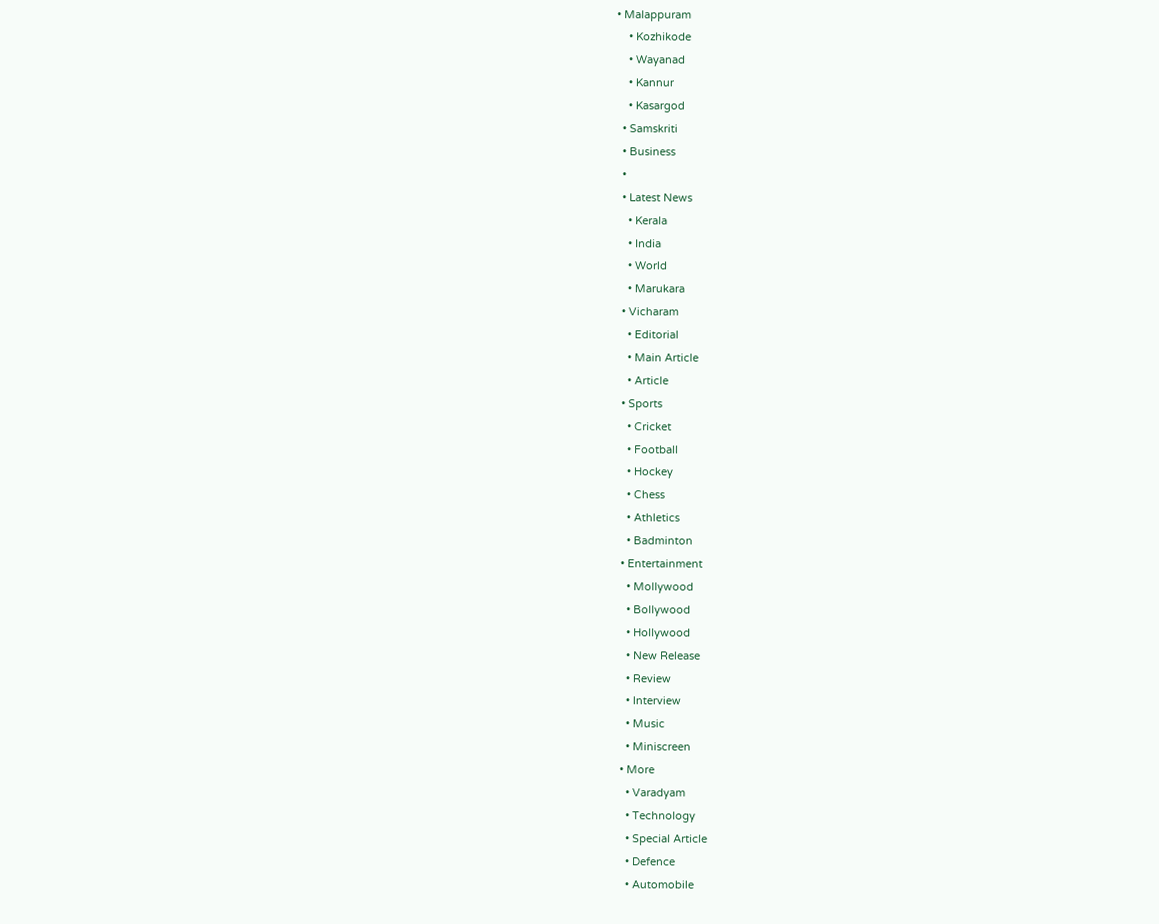• Malappuram
    • Kozhikode
    • Wayanad
    • Kannur
    • Kasargod
  • Samskriti
  • Business
  •
  • Latest News
    • Kerala
    • India
    • World
    • Marukara
  • Vicharam
    • Editorial
    • Main Article
    • Article
  • Sports
    • Cricket
    • Football
    • Hockey
    • Chess
    • Athletics
    • Badminton
  • Entertainment
    • Mollywood
    • Bollywood
    • Hollywood
    • New Release
    • Review
    • Interview
    • Music
    • Miniscreen
  • More
    • Varadyam
    • Technology
    • Special Article
    • Defence
    • Automobile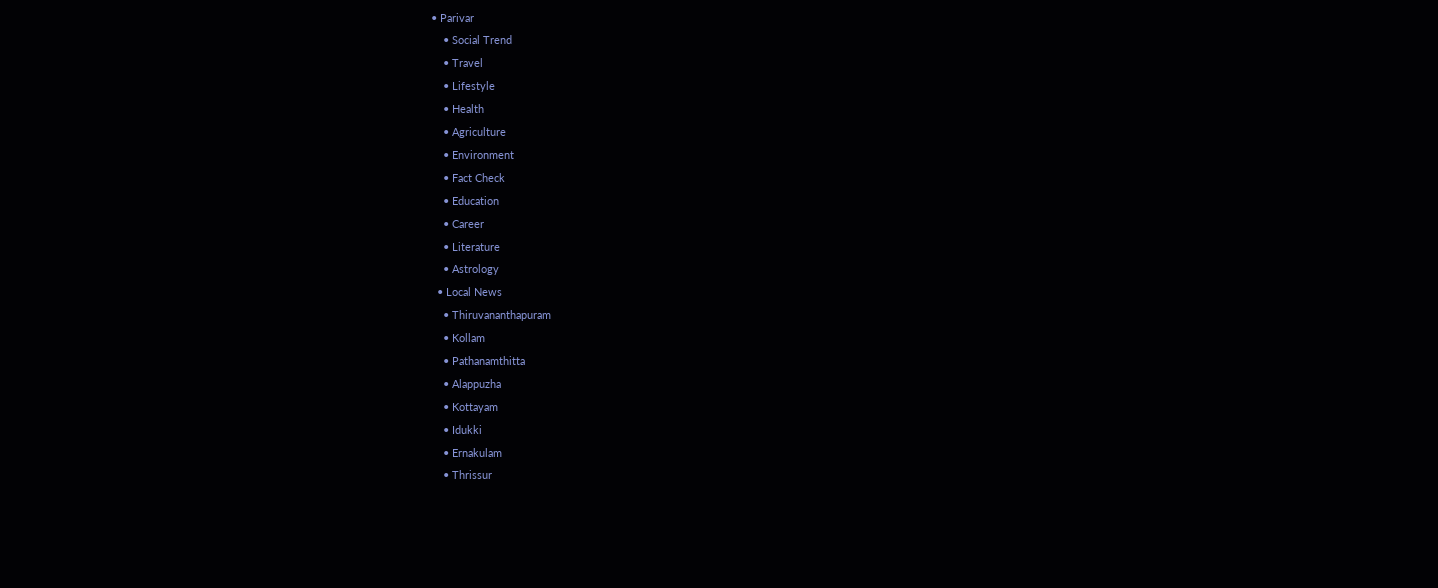• Parivar
    • Social Trend
    • Travel
    • Lifestyle
    • Health
    • Agriculture
    • Environment
    • Fact Check
    • Education
    • Career
    • Literature
    • Astrology
  • Local News
    • Thiruvananthapuram
    • Kollam
    • Pathanamthitta
    • Alappuzha
    • Kottayam
    • Idukki
    • Ernakulam
    • Thrissur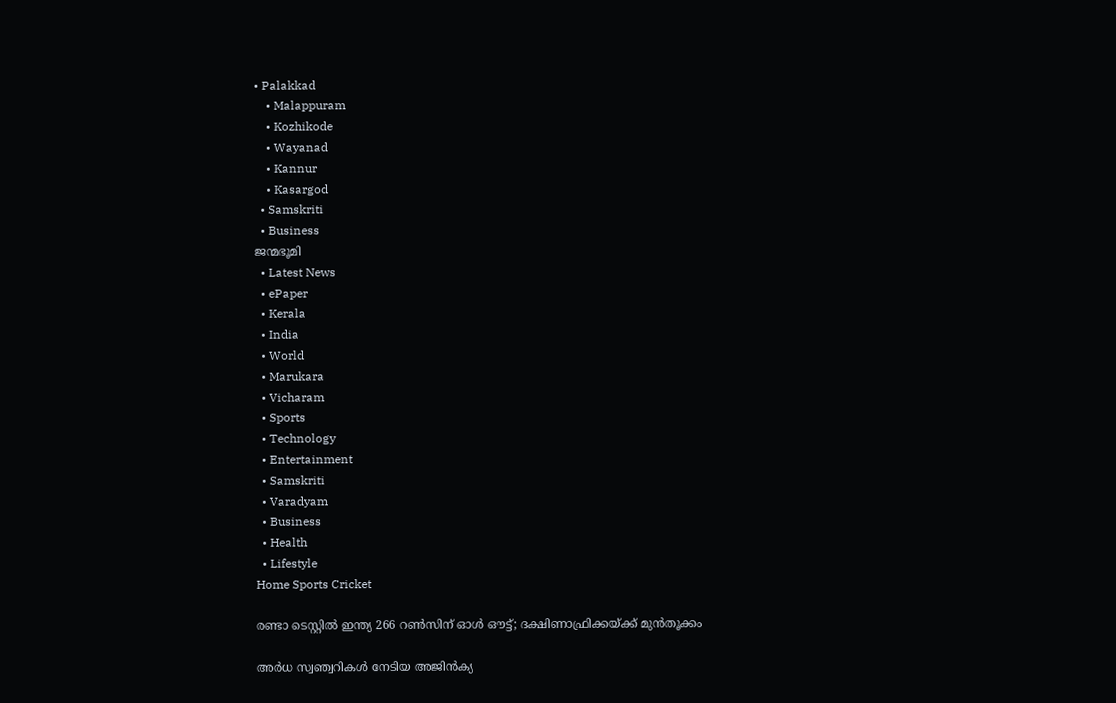• Palakkad
    • Malappuram
    • Kozhikode
    • Wayanad
    • Kannur
    • Kasargod
  • Samskriti
  • Business
ജന്മഭൂമി
  • Latest News
  • ePaper
  • Kerala
  • India
  • World
  • Marukara
  • Vicharam
  • Sports
  • Technology
  • Entertainment
  • Samskriti
  • Varadyam
  • Business
  • Health
  • Lifestyle
Home Sports Cricket

രണ്ടാ ടെസ്റ്റില്‍ ഇന്ത്യ 266 റണ്‍സിന് ഓള്‍ ഔട്ട്; ദക്ഷിണാഫ്രിക്കയ്‌ക്ക് മുന്‍തൂക്കം

അര്‍ധ സ്വഞ്വറികള്‍ നേടിയ അജിന്‍ക്യ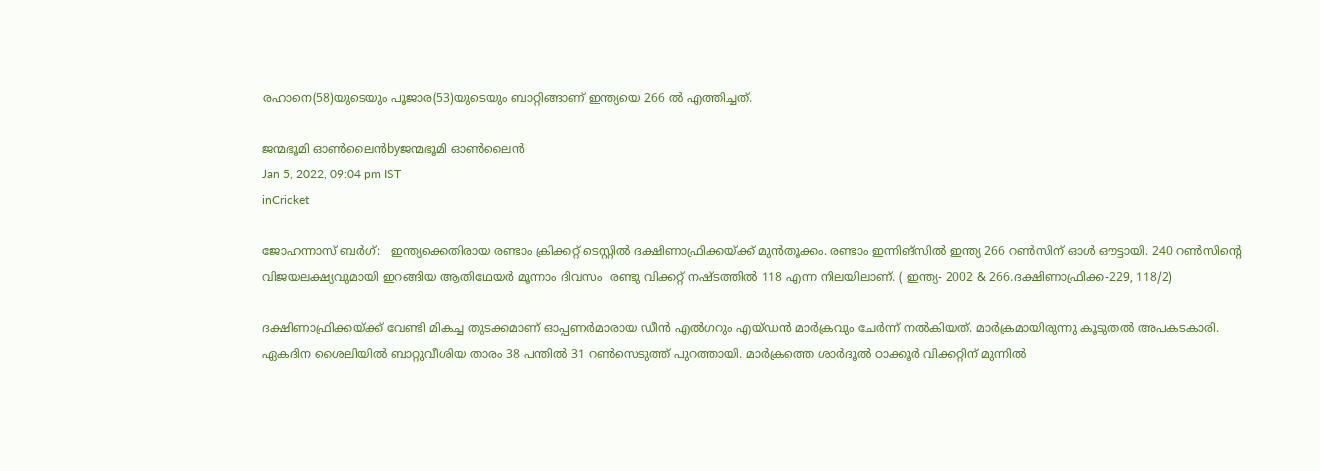രഹാനെ(58)യുടെയും പൂജാര(53)യുടെയും ബാറ്റിങ്ങാണ് ഇന്ത്യയെ 266 ല്‍ എത്തിച്ചത്.

ജന്മഭൂമി ഓണ്‍ലൈന്‍byജന്മഭൂമി ഓണ്‍ലൈന്‍
Jan 5, 2022, 09:04 pm IST
inCricket

ജോഹന്നാസ് ബര്‍ഗ്:   ഇന്ത്യക്കെതിരായ രണ്ടാം ക്രിക്കറ്റ് ടെസ്റ്റില്‍ ദക്ഷിണാഫ്രിക്കയ്‌ക്ക് മുന്‍തൂക്കം. രണ്ടാം ഇന്നിങ്‌സില്‍ ഇന്ത്യ 266 റണ്‍സിന് ഓള്‍ ഔട്ടായി. 240 റണ്‍സിന്റെ വിജയലക്ഷ്യവുമായി ഇറങ്ങിയ ആതിഥേയര്‍ മൂന്നാം ദിവസം  രണ്ടു വിക്കറ്റ് നഷ്ടത്തില്‍ 118 എന്ന നിലയിലാണ്. ( ഇന്ത്യ- 2002 & 266.ദക്ഷിണാഫ്രിക്ക-229, 118/2)

ദക്ഷിണാഫ്രിക്കയ്‌ക്ക് വേണ്ടി മികച്ച തുടക്കമാണ് ഓപ്പണര്‍മാരായ ഡീന്‍ എല്‍ഗറും എയ്ഡന്‍ മാര്‍ക്രവും ചേര്‍ന്ന് നല്‍കിയത്. മാര്‍ക്രമായിരുന്നു കൂടുതല്‍ അപകടകാരി. ഏകദിന ശൈലിയില്‍ ബാറ്റുവീശിയ താരം 38 പന്തില്‍ 31 റണ്‍സെടുത്ത് പുറത്തായി. മാര്‍ക്രത്തെ ശാര്‍ദൂല്‍ ഠാക്കൂര്‍ വിക്കറ്റിന് മുന്നില്‍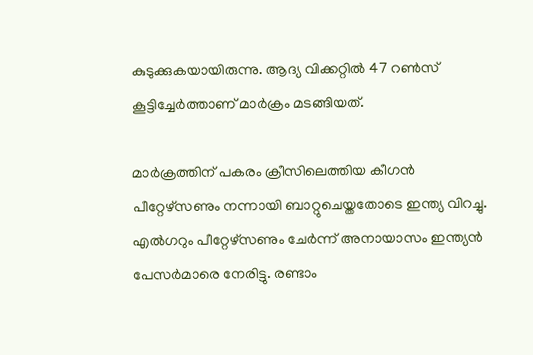കുടുക്കുകയായിരുന്നു. ആദ്യ വിക്കറ്റില്‍ 47 റണ്‍സ് കൂട്ടിച്ചേര്‍ത്താണ് മാര്‍ക്രം മടങ്ങിയത്.

മാര്‍ക്രത്തിന് പകരം ക്രീസിലെത്തിയ കീഗന്‍ പീറ്റേഴ്‌സണും നന്നായി ബാറ്റുചെയ്തതോടെ ഇന്ത്യ വിറച്ചു. എല്‍ഗറും പീറ്റേഴ്‌സണും ചേര്‍ന്ന് അനായാസം ഇന്ത്യന്‍ പേസര്‍മാരെ നേരിട്ടു. രണ്ടാം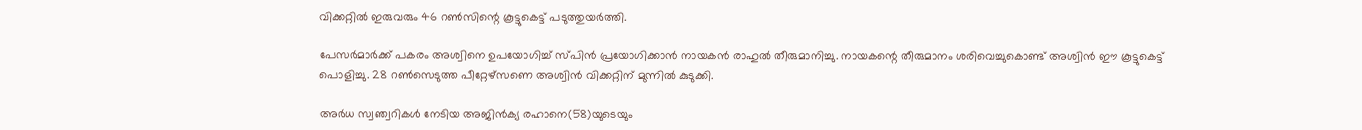വിക്കറ്റില്‍ ഇരുവരും 46 റണ്‍സിന്റെ കൂട്ടുകെട്ട് പടുത്തുയര്‍ത്തി.

പേസര്‍മാര്‍ക്ക് പകരം അശ്വിനെ ഉപയോഗിച്ച് സ്പിന്‍ പ്രയോഗിക്കാന്‍ നായകന്‍ രാഹുല്‍ തീരുമാനിച്ചു. നായകന്റെ തീരുമാനം ശരിവെച്ചുകൊണ്ട് അശ്വിന്‍ ഈ കൂട്ടുകെട്ട് പൊളിച്ചു. 28 റണ്‍സെടുത്ത പീറ്റേഴ്‌സണെ അശ്വിന്‍ വിക്കറ്റിന് മുന്നില്‍ കുടുക്കി.

അര്‍ധ സ്വഞ്വറികള്‍ നേടിയ അജിന്‍ക്യ രഹാനെ(58)യുടെയും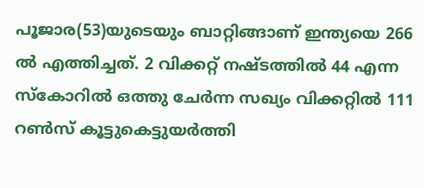പൂജാര(53)യുടെയും ബാറ്റിങ്ങാണ് ഇന്ത്യയെ 266 ല്‍ എത്തിച്ചത്. 2 വിക്കറ്റ് നഷ്ടത്തില്‍ 44 എന്ന സ്‌കോറില്‍ ഒത്തു ചേര്‍ന്ന സഖ്യം വിക്കറ്റില്‍ 111 റണ്‍സ് കൂട്ടുകെട്ടുയര്‍ത്തി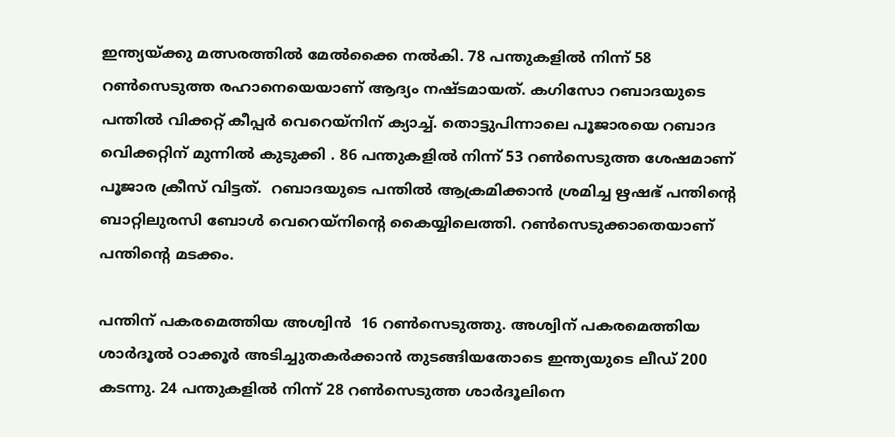ഇന്ത്യയ്‌ക്കു മത്സരത്തില്‍ മേല്‍ക്കൈ നല്‍കി. 78 പന്തുകളില്‍ നിന്ന് 58 റണ്‍സെടുത്ത രഹാനെയെയാണ് ആദ്യം നഷ്ടമായത്. കഗിസോ റബാദയുടെ പന്തില്‍ വിക്കറ്റ് കീപ്പര്‍ വെറെയ്‌നിന് ക്യാച്ച്. തൊട്ടുപിന്നാലെ പൂജാരയെ റബാദ വെിക്കറ്റിന് മുന്നില്‍ കുടുക്കി . 86 പന്തുകളില്‍ നിന്ന് 53 റണ്‍സെടുത്ത ശേഷമാണ് പൂജാര ക്രീസ് വിട്ടത്.  റബാദയുടെ പന്തില്‍ ആക്രമിക്കാന്‍ ശ്രമിച്ച ഋഷഭ് പന്തിന്റെ ബാറ്റിലുരസി ബോള്‍ വെറെയ്‌നിന്റെ കൈയ്യിലെത്തി. റണ്‍സെടുക്കാതെയാണ് പന്തിന്റെ മടക്കം.

പന്തിന് പകരമെത്തിയ അശ്വിന്‍  16 റണ്‍സെടുത്തു. അശ്വിന് പകരമെത്തിയ ശാര്‍ദൂല്‍ ഠാക്കൂര്‍ അടിച്ചുതകര്‍ക്കാന്‍ തുടങ്ങിയതോടെ ഇന്ത്യയുടെ ലീഡ് 200 കടന്നു. 24 പന്തുകളില്‍ നിന്ന് 28 റണ്‍സെടുത്ത ശാര്‍ദൂലിനെ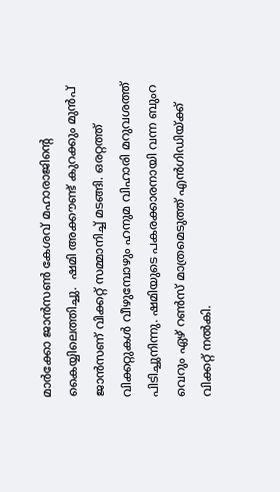മാര്‍ക്കോ ജാന്‍സണ്‍ കേശവ് മഹാരാജിന്റെ കൈയ്യിലെത്തിച്ചു.  ഷമി അക്കൗണ്ട് കുറക്കും മുന്‍പ് ജാന്‍സണ് വിക്കറ്റ് സമ്മാനിച്ച് മടങ്ങി. ഒരറ്റത്ത് വിക്കറ്റുകള്‍ വീഴുമ്പോഴും ഹനുമ വിഹാരി മറുവശത്ത് പിടിച്ചുനിന്നു. ഷമിയുടെ പകരക്കാരനായി വന്ന ബുംറ വെറും ഏഴ് റണ്‍സ് മാത്രമെടുത്ത് എന്‍ഗിഡിയ്‌ക്ക് വിക്കറ്റ് നല്‍കി.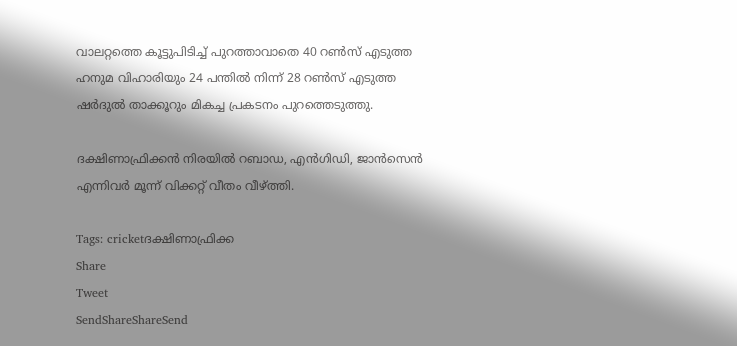വാലറ്റത്തെ കൂട്ടുപിടിച്ച് പുറത്താവാതെ 40 റണ്‍സ് എടുത്ത ഹനുമ വിഹാരിയും 24 പന്തില്‍ നിന്ന് 28 റണ്‍സ് എടുത്ത ഷര്‍ദുല്‍ താക്കൂറും മികച്ച പ്രകടനം പുറത്തെടുത്തു.

ദക്ഷിണാഫ്രിക്കന്‍ നിരയില്‍ റബാഡ, എന്‍ഗിഡി, ജാന്‍സെന്‍ എന്നിവര്‍ മൂന്ന് വിക്കറ്റ് വീതം വീഴ്‌ത്തി.

Tags: cricketദക്ഷിണാഫ്രിക്ക
Share
Tweet
SendShareShareSend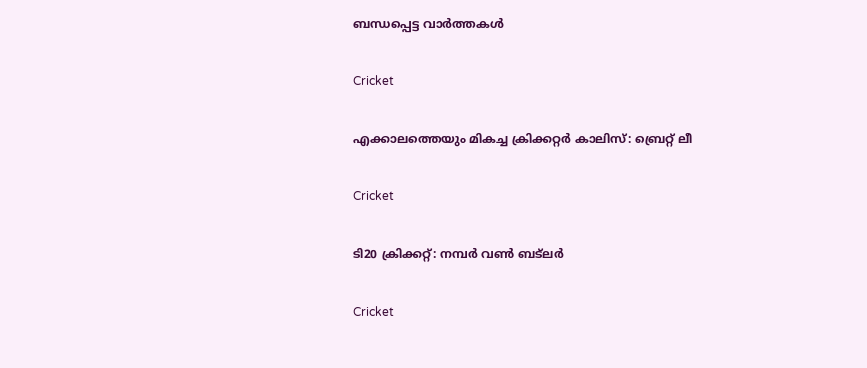ബന്ധപ്പെട്ട വാര്‍ത്തകള്‍

Cricket

എക്കാലത്തെയും മികച്ച ക്രിക്കറ്റര്‍ കാലിസ്: ബ്രെറ്റ് ലീ

Cricket

ടി20 ക്രിക്കറ്റ്: നമ്പര്‍ വണ്‍ ബട്‌ലര്‍

Cricket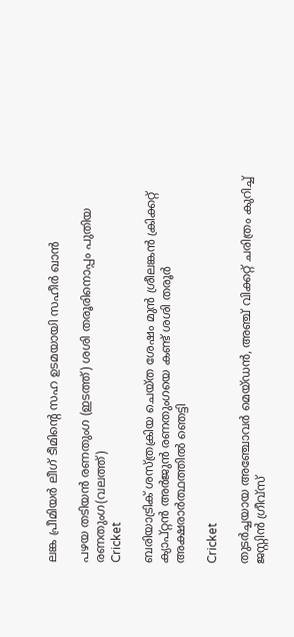ലങ്ക പ്രീമിയര്‍ ലീഗ് ടീമിന്റെ സഹ ഉടമയായി സഹീര്‍ ഖാന്‍

പഴയ തടിയന്‍ രണതുംഗ (ഇടത്ത്) ശശി തരൂരിനൊപ്പം പുതിയ രണതുംഗ(വലത്ത്)
Cricket

ബരിയാട്രിക് ശസ്ത്രക്രിയ ചെയ്ത ശേഷം മുന്‍ ശ്രീലങ്കന്‍ ക്രിക്കറ്റ് ക്യാപ്റ്റന്‍ അര്‍ജുന്‍ രണതുംഗയെ കണ്ട് ശശി തരൂര്‍ അക്ഷരാര്‍ത്ഥത്തില്‍ ഞെട്ടി

Cricket

തുടര്‍ച്ചയായ അഞ്ചോവര്‍ മെയ്ഡന്‍, അഞ്ച് വിക്കറ്റ് ചരിത്രം കുറിച്ച് ജസ്റ്റിന്‍ ഗ്രീവ്‌സ്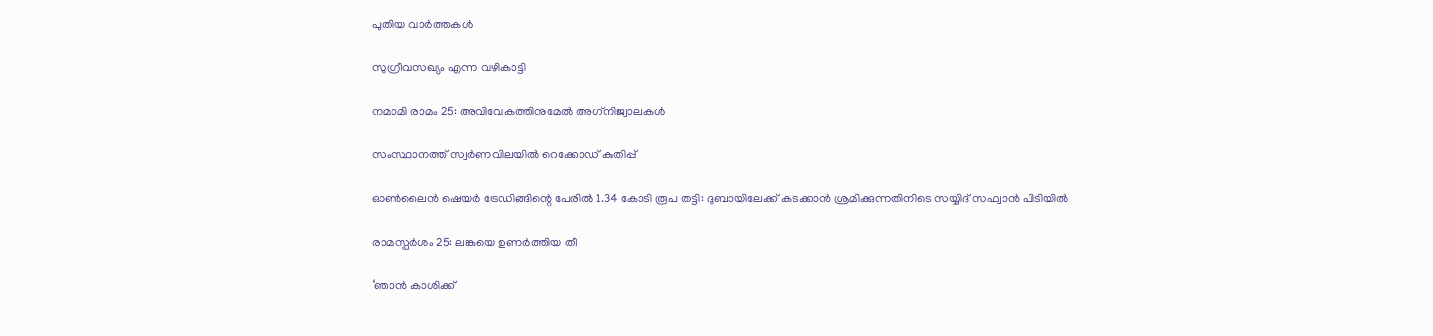പുതിയ വാര്‍ത്തകള്‍

സുഗ്രീവസഖ്യം എന്ന വഴികാട്ടി

നമാമി രാമം 25: അവിവേകത്തിനുമേല്‍ അഗ്‌നിജ്വാലകള്‍

സംസ്ഥാനത്ത് സ്വർണവിലയിൽ റെക്കോഡ് കുതിപ്പ്

ഓൺലൈൻ ഷെയർ ട്രേഡിങ്ങിന്റെ പേരിൽ 1.34 കോടി രൂപ തട്ടി: ദുബായിലേക്ക് കടക്കാൻ ശ്രമിക്കുന്നതിനിടെ സയ്യിദ് സഫ്വാൻ പിടിയിൽ

രാമസ്പര്‍ശം 25: ലങ്കയെ ഉണര്‍ത്തിയ തീ

‘ഞാൻ കാശിക്ക്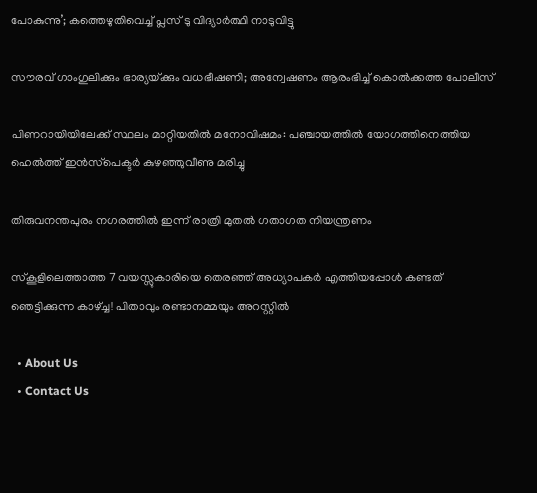പോകുന്നു’; കത്തെഴുതിവെച്ച് പ്ലസ് ടു വിദ്യാർത്ഥി നാടുവിട്ടു

സൗരവ് ഗാംഗുലിക്കും ഭാര്യയ്‌ക്കും വധഭീഷണി; അന്വേഷണം ആരംഭിച്ച് കൊൽക്കത്ത പോലീസ്

പിണറായിയിലേക്ക് സ്ഥലം മാറ്റിയതിൽ മനോവിഷമം: പഞ്ചായത്തിൽ യോഗത്തിനെത്തിയ ഹെൽത്ത് ഇൻസ്‌പെക്ടർ കുഴഞ്ഞുവീണു മരിച്ചു

തിരുവനന്തപുരം നഗരത്തിൽ ഇന്ന് രാത്രി മുതൽ ഗതാഗത നിയന്ത്രണം

സ്‌കൂളിലെത്താത്ത 7 വയസ്സുകാരിയെ തെരഞ്ഞ് അധ്യാപകർ എത്തിയപ്പോൾ കണ്ടത് ഞെട്ടിക്കുന്ന കാഴ്‌ച്ച! പിതാവും രണ്ടാനമ്മയും അറസ്റ്റിൽ

  • About Us
  • Contact Us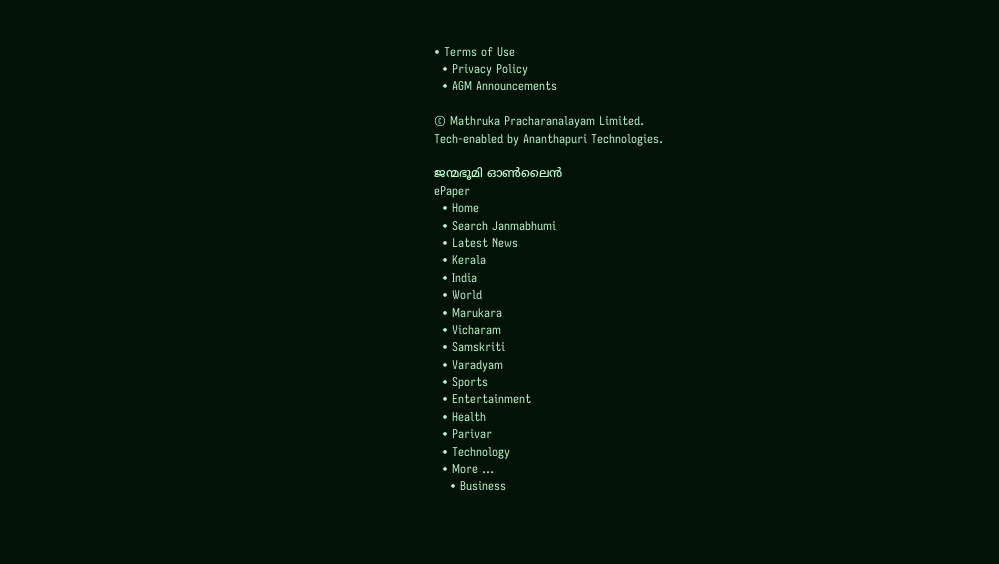• Terms of Use
  • Privacy Policy
  • AGM Announcements

© Mathruka Pracharanalayam Limited.
Tech-enabled by Ananthapuri Technologies.

ജന്മഭൂമി ഓണ്‍ലൈന്‍
ePaper
  • Home
  • Search Janmabhumi
  • Latest News
  • Kerala
  • India
  • World
  • Marukara
  • Vicharam
  • Samskriti
  • Varadyam
  • Sports
  • Entertainment
  • Health
  • Parivar
  • Technology
  • More …
    • Business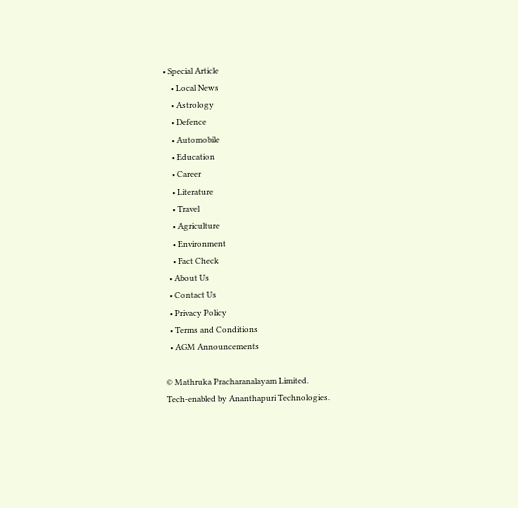• Special Article
    • Local News
    • Astrology
    • Defence
    • Automobile
    • Education
    • Career
    • Literature
    • Travel
    • Agriculture
    • Environment
    • Fact Check
  • About Us
  • Contact Us
  • Privacy Policy
  • Terms and Conditions
  • AGM Announcements

© Mathruka Pracharanalayam Limited.
Tech-enabled by Ananthapuri Technologies.